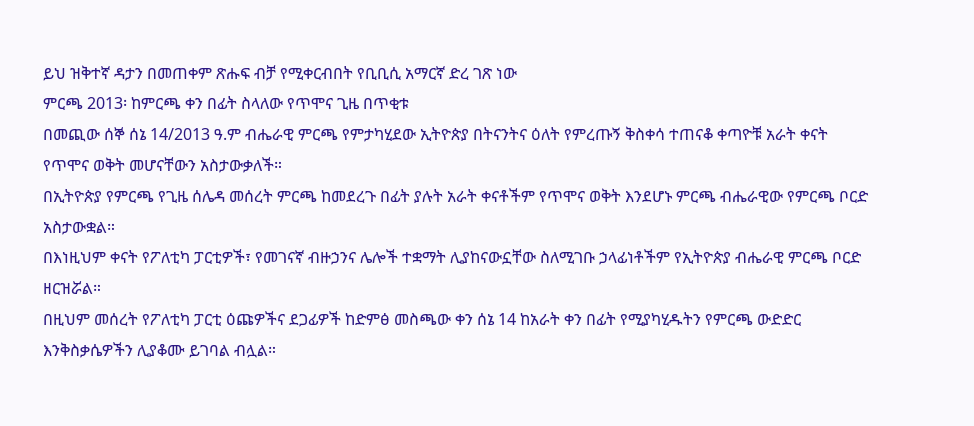ይህ ዝቅተኛ ዳታን በመጠቀም ጽሑፍ ብቻ የሚቀርብበት የቢቢሲ አማርኛ ድረ ገጽ ነው
ምርጫ 2013፡ ከምርጫ ቀን በፊት ስላለው የጥሞና ጊዜ በጥቂቱ
በመጪው ሰኞ ሰኔ 14/2013 ዓ.ም ብሔራዊ ምርጫ የምታካሂደው ኢትዮጵያ በትናንትና ዕለት የምረጡኝ ቅስቀሳ ተጠናቆ ቀጣዮቹ አራት ቀናት የጥሞና ወቅት መሆናቸውን አስታውቃለች።
በኢትዮጵያ የምርጫ የጊዜ ሰሌዳ መሰረት ምርጫ ከመደረጉ በፊት ያሉት አራት ቀናቶችም የጥሞና ወቅት እንደሆኑ ምርጫ ብሔራዊው የምርጫ ቦርድ አስታውቋል።
በእነዚህም ቀናት የፖለቲካ ፓርቲዎች፣ የመገናኛ ብዙኃንና ሌሎች ተቋማት ሊያከናውኗቸው ስለሚገቡ ኃላፊነቶችም የኢትዮጵያ ብሔራዊ ምርጫ ቦርድ ዘርዝሯል።
በዚህም መሰረት የፖለቲካ ፓርቲ ዕጩዎችና ደጋፊዎች ከድምፅ መስጫው ቀን ሰኔ 14 ከአራት ቀን በፊት የሚያካሂዱትን የምርጫ ውድድር እንቅስቃሴዎችን ሊያቆሙ ይገባል ብሏል።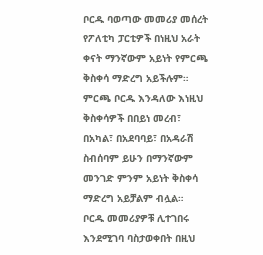ቦርዱ ባወጣው መመሪያ መሰረት የፖለቲካ ፓርቲዎች በነዚህ አራት ቀናት ማንኛውም አይነት የምርጫ ቅስቀሳ ማድረግ አይችሉም።
ምርጫ ቦርዱ እንዳለው እነዚህ ቅስቀሳዎች በበይነ መረብ፣ በአካል፣ በአደባባይ፣ በአዳራሽ ስብሰባም ይሁን በማንኛውም መንገድ ምንም አይነት ቅስቀሳ ማድረግ አይቻልም ብሏል።
ቦርዱ መመሪያዎቹ ሊተገበሩ እንደሚገባ ባስታወቀበት በዚህ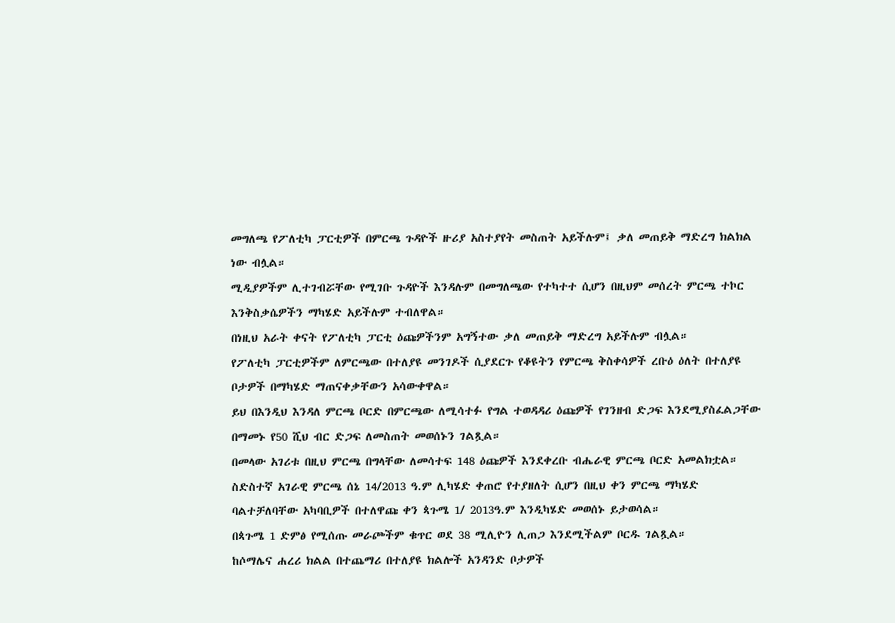መግለጫ የፖለቲካ ፓርቲዎች በምርጫ ጉዳዮች ዙሪያ አስተያየት መስጠት አይችሉም፤ ቃለ መጠይቅ ማድረግ ክልክል ነው ብሏል።
ሚዲያዎችም ሊተገብሯቸው የሚገቡ ጉዳዮች እንዳሉም በመግለጫው የተካተተ ሲሆን በዚህም መሰረት ምርጫ ተኮር እንቅስቃሴዎችን ማካሄድ አይችሉም ተብለዋል።
በነዚህ አራት ቀናት የፖለቲካ ፓርቲ ዕጩዎችንም አግኝተው ቃለ መጠይቅ ማድረግ አይችሉም ብሏል።
የፖለቲካ ፓርቲዎችም ለምርጫው በተለያዩ መንገዶች ሲያደርጉ የቆዩትን የምርጫ ቅስቀሳዎች ረቡዕ ዕለት በተለያዩ ቦታዎች በማካሄድ ማጠናቀቃቸውን አሳውቀዋል።
ይህ በእንዲህ እንዳለ ምርጫ ቦርድ በምርጫው ለሚሳተፉ የግል ተወዳዳሪ ዕጩዎች የገንዘብ ድጋፍ እንደሚያስፈልጋቸው በማመኑ የ50 ሺህ ብር ድጋፍ ለመስጠት መወሰኑን ገልጿል።
በመላው አገሪቱ በዚህ ምርጫ በግላቸው ለመሳተፍ 148 ዕጩዎች እንደቀረቡ ብሔራዊ ምርጫ ቦርድ አመልክቷል።
ስድስተኛ አገራዊ ምርጫ ሰኔ 14/2013 ዓ.ም ሊካሄድ ቀጠሮ የተያዘለት ሲሆን በዚህ ቀን ምርጫ ማካሄድ ባልተቻለባቸው አካባቢዎች በተለዋጩ ቀን ጳጉሜ 1/ 2013ዓ.ም እንዲካሄድ መወሰኑ ይታወሳል።
በጳጉሜ 1 ድምፅ የሚሰጡ መራጮችም ቁጥር ወደ 38 ሚሊዮን ሊጠጋ እንደሚችልም ቦርዱ ገልጿል።
ከሶማሌና ሐረሪ ክልል በተጨማሪ በተለያዩ ክልሎች አንዳንድ ቦታዎች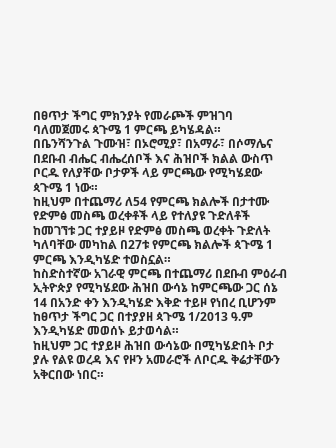በፀጥታ ችግር ምክንያት የመራጮች ምዝገባ ባለመጀመሩ ጳጉሜ 1 ምርጫ ይካሄዳል።
በቤንሻንጉል ጉሙዝ፣ በኦሮሚያ፣ በአማራ፣ በሶማሌና በደቡብ ብሔር ብሔረሰቦች እና ሕዝቦች ክልል ውስጥ ቦርዱ የለያቸው ቦታዎች ላይ ምርጫው የሚካሄደው ጳጉሜ 1 ነው።
ከዚህም በተጨማሪ ለ54 የምርጫ ክልሎች በታተሙ የድምፅ መስጫ ወረቀቶች ላይ የተለያዩ ጉድለቶች ከመገኘቱ ጋር ተያይዞ የድምፅ መስጫ ወረቀት ጉድለት ካለባቸው መካከል በ27ቱ የምርጫ ክልሎች ጳጉሜ 1 ምርጫ እንዲካሄድ ተወስኗል።
ከስድስተኛው አገራዊ ምርጫ በተጨማሪ በደቡብ ምዕራብ ኢትዮጵያ የሚካሄደው ሕዝበ ውሳኔ ከምርጫው ጋር ሰኔ 14 በአንድ ቀን እንዲካሄድ እቅድ ተይዞ የነበረ ቢሆንም ከፀጥታ ችግር ጋር በተያያዘ ጳጉሜ 1/2013 ዓ.ም እንዲካሄድ መወሰኑ ይታወሳል።
ከዚህም ጋር ተያይዞ ሕዝበ ውሳኔው በሚካሄድበት ቦታ ያሉ የልዩ ወረዳ እና የዞን አመራሮች ለቦርዱ ቅሬታቸውን አቅርበው ነበር።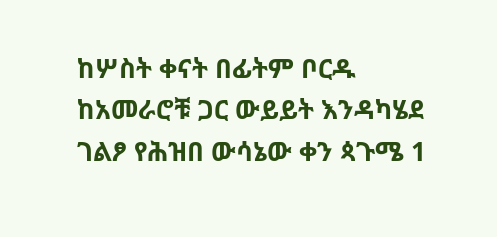ከሦስት ቀናት በፊትም ቦርዱ ከአመራሮቹ ጋር ውይይት እንዳካሄደ ገልፆ የሕዝበ ውሳኔው ቀን ጳጉሜ 1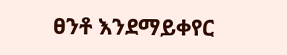ፀንቶ እንደማይቀየር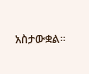አስታውቋል።